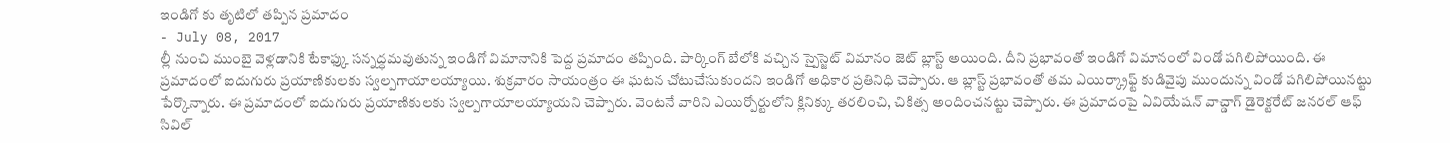ఇండిగో కు తృటిలో తప్పిన ప్రమాదం
- July 08, 2017
ల్లీ నుంచి ముంబై వెళ్లడానికి టేకాఫ్కు సన్నద్ధమవుతున్న ఇండిగో విమానానికి పెద్ద ప్రమాదం తప్పింది. పార్కింగ్ బేలోకి వచ్చిన స్పైస్జెట్ విమానం జెట్ బ్లాస్ట్ అయింది. దీని ప్రభావంతో ఇండిగో విమానంలో విండో పగిలిపోయింది. ఈ ప్రమాదంలో ఐదుగురు ప్రయాణికులకు స్వల్పగాయాలయ్యాయి. శుక్రవారం సాయంత్రం ఈ ఘటన చోటుచేసుకుందని ఇండిగో అధికార ప్రతినిధి చెప్పారు. ఆ బ్లాస్ట్ ప్రభావంతో తమ ఎయిర్క్రాఫ్ట్ కుడివైపు ముందున్న విండో పగిలిపోయినట్టు పేర్కొన్నారు. ఈ ప్రమాదంలో ఐదుగురు ప్రయాణికులకు స్వల్పగాయాలయ్యాయని చెప్పారు. వెంటనే వారిని ఎయిర్పోర్టులోని క్లినిక్కు తరలించి, చికిత్స అందించనట్టు చెప్పారు. ఈ ప్రమాదంపై ఏవియేషన్ వాచ్డాగ్ డైరెక్టరేట్ జనరల్ ఆఫ్ సివిల్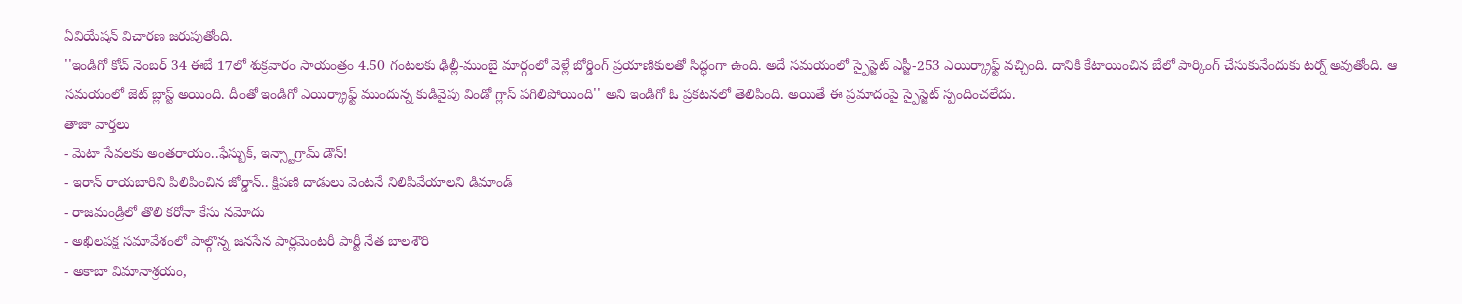ఏవియేషన్ విచారణ జరుపుతోంది.
''ఇండిగో కోచ్ నెంబర్ 34 ఈబే 17లో శుక్రవారం సాయంత్రం 4.50 గంటలకు ఢిల్లీ-ముంబై మార్గంలో వెళ్లే బోర్డింగ్ ప్రయాణికులతో సిద్ధంగా ఉంది. అదే సమయంలో స్పైస్జెట్ ఎస్జీ-253 ఎయిర్క్రాఫ్ట్ వచ్చింది. దానికి కేటాయించిన బేలో పార్కింగ్ చేసుకునేందుకు టర్న్ అవుతోంది. ఆ సమయంలో జెట్ బ్లాస్ట్ అయింది. దీంతో ఇండిగో ఎయిర్క్రాఫ్ట్ ముందున్న కుడివైపు విండో గ్లాస్ పగిలిపోయింది'' అని ఇండిగో ఓ ప్రకటనలో తెలిపింది. అయితే ఈ ప్రమాదంపై స్పైస్జెట్ స్పందించలేదు.
తాజా వార్తలు
- మెటా సేవలకు అంతరాయం..ఫేస్బుక్, ఇన్స్టాగ్రామ్ డౌన్!
- ఇరాన్ రాయబారిని పిలిపించిన జోర్డాన్.. క్షిపణి దాడులు వెంటనే నిలిపివేయాలని డిమాండ్
- రాజమండ్రిలో తొలి కరోనా కేసు నమోదు
- అఖిలపక్ష సమావేశంలో పాల్గొన్న జనసేన పార్లమెంటరీ పార్టీ నేత బాలశౌరి
- అకాబా విమానాశ్రయం,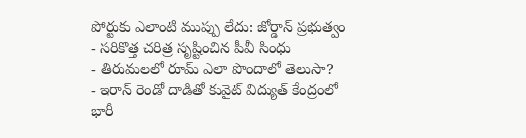పోర్టుకు ఎలాంటి ముప్పు లేదు: జోర్డాన్ ప్రభుత్వం
- సరికొత్త చరిత్ర సృష్టించిన పీవీ సింధు
- తిరుమలలో రూమ్ ఎలా పొందాలో తెలుసా?
- ఇరాన్ రెండో దాడితో కువైట్ విద్యుత్ కేంద్రంలో భారీ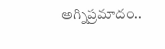అగ్నిప్రమాదం..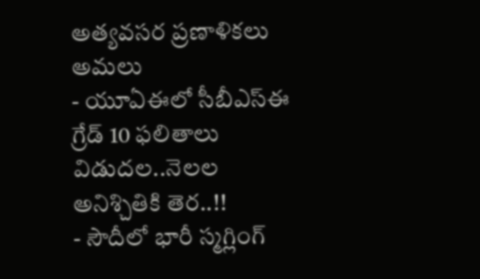అత్యవసర ప్రణాళికలు అమలు
- యూఏఈలో సీబీఎస్ఈ గ్రేడ్ 10 ఫలితాలు విడుదల..నెలల అనిశ్చితికి తెర..!!
- సౌదీలో భారీ స్మగ్లింగ్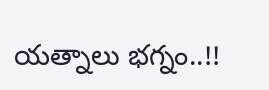యత్నాలు భగ్నం..!!